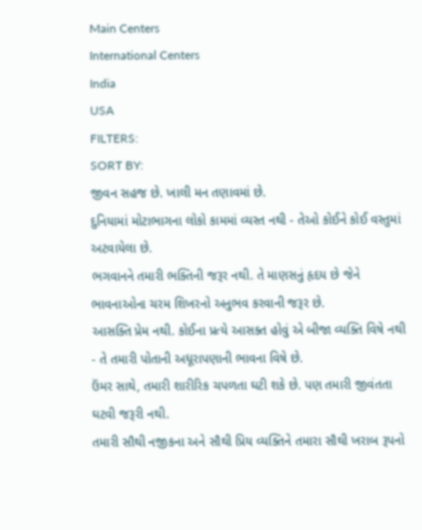Main Centers
International Centers
India
USA
FILTERS:
SORT BY:
જીવન સહજ છે. ખાલી મન તણાવમાં છે.
દુનિયામાં મોટાભાગના લોકો કામમાં વ્યસ્ત નથી - તેઓ કોઈને કોઈ વસ્તુમાં અટવાયેલા છે.
ભગવાનને તમારી ભક્તિની જરૂર નથી. તે માણસનું હૃદય છે જેને ભાવનાઓના ચરમ શિખરનો અનુભવ કરવાની જરૂર છે.
આસક્તિ પ્રેમ નથી. કોઈના પ્રત્યે આસક્ત હોવું એ બીજા વ્યક્તિ વિષે નથી - તે તમારી પોતાની અધૂરાપણાની ભાવના વિષે છે.
ઉંમર સાથે, તમારી શારીરિક ચપળતા ઘટી શકે છે. પણ તમારી જીવંતતા ઘટવી જરૂરી નથી.
તમારી સૌથી નજીકના અને સૌથી પ્રિય વ્યક્તિને તમારા સૌથી ખરાબ રૂપનો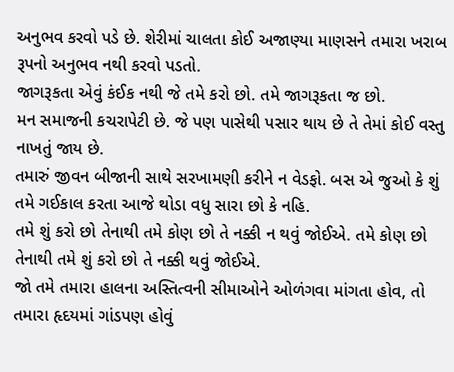અનુભવ કરવો પડે છે. શેરીમાં ચાલતા કોઈ અજાણ્યા માણસને તમારા ખરાબ રૂપનો અનુભવ નથી કરવો પડતો.
જાગરૂકતા એવું કંઈક નથી જે તમે કરો છો. તમે જાગરૂકતા જ છો.
મન સમાજની કચરાપેટી છે. જે પણ પાસેથી પસાર થાય છે તે તેમાં કોઈ વસ્તુ નાખતું જાય છે.
તમારું જીવન બીજાની સાથે સરખામણી કરીને ન વેડફો. બસ એ જુઓ કે શું તમે ગઈકાલ કરતા આજે થોડા વધુ સારા છો કે નહિ.
તમે શું કરો છો તેનાથી તમે કોણ છો તે નક્કી ન થવું જોઈએ. તમે કોણ છો તેનાથી તમે શું કરો છો તે નક્કી થવું જોઈએ.
જો તમે તમારા હાલના અસ્તિત્વની સીમાઓને ઓળંગવા માંગતા હોવ, તો તમારા હૃદયમાં ગાંડપણ હોવું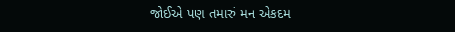જોઈએ પણ તમારું મન એકદમ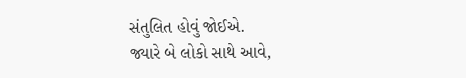સંતુલિત હોવું જોઈએ.
જ્યારે બે લોકો સાથે આવે,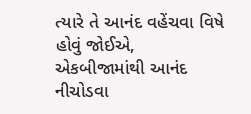ત્યારે તે આનંદ વહેંચવા વિષે હોવું જોઈએ, એકબીજામાંથી આનંદ નીચોડવા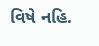વિષે નહિ.